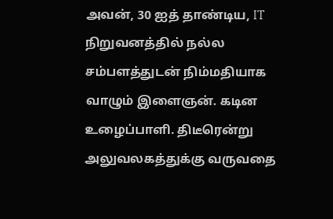அவன், 30 ஐத் தாண்டிய, IT நிறுவனத்தில் நல்ல சம்பளத்துடன் நிம்மதியாக வாழும் இளைஞன். கடின உழைப்பாளி. திடீரென்று அலுவலகத்துக்கு வருவதை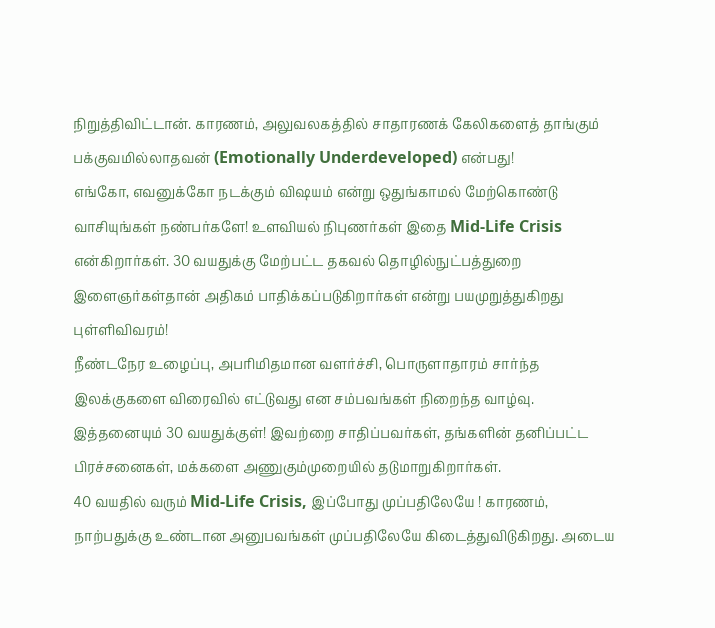நிறுத்திவிட்டான். காரணம், அலுவலகத்தில் சாதாரணக் கேலிகளைத் தாங்கும் பக்குவமில்லாதவன் (Emotionally Underdeveloped) என்பது!
எங்கோ, எவனுக்கோ நடக்கும் விஷயம் என்று ஒதுங்காமல் மேற்கொண்டு வாசியுங்கள் நண்பர்களே! உளவியல் நிபுணர்கள் இதை Mid-Life Crisis என்கிறார்கள். 30 வயதுக்கு மேற்பட்ட தகவல் தொழில்நுட்பத்துறை இளைஞர்கள்தான் அதிகம் பாதிக்கப்படுகிறார்கள் என்று பயமுறுத்துகிறது புள்ளிவிவரம்!
நீண்டநேர உழைப்பு, அபரிமிதமான வளர்ச்சி, பொருளாதாரம் சார்ந்த இலக்குகளை விரைவில் எட்டுவது என சம்பவங்கள் நிறைந்த வாழ்வு. இத்தனையும் 30 வயதுக்குள்! இவற்றை சாதிப்பவர்கள், தங்களின் தனிப்பட்ட பிரச்சனைகள், மக்களை அணுகும்முறையில் தடுமாறுகிறார்கள்.
40 வயதில் வரும் Mid-Life Crisis, இப்போது முப்பதிலேயே ! காரணம், நாற்பதுக்கு உண்டான அனுபவங்கள் முப்பதிலேயே கிடைத்துவிடுகிறது. அடைய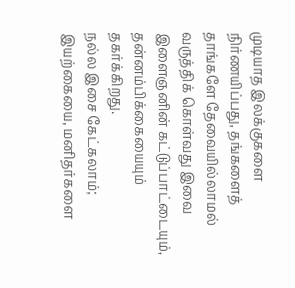முடியாத இலக்குகளை நிர்ணயிப்பது, தங்களைத் தாங்களே தேவையில்லாமல் வருத்திக் கொள்வது இவை இளைஞனின் கட்டுப்பாட்டையும், தன்னம்பிக்கையையும் தகர்க்கிறது.
நல்ல இசை கேட்கலாம்; இயற்கையை, மனிதர்களை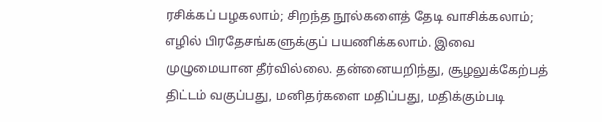ரசிக்கப் பழகலாம்; சிறந்த நூல்களைத் தேடி வாசிக்கலாம்; எழில் பிரதேசங்களுக்குப் பயணிக்கலாம். இவை முழுமையான தீர்வில்லை. தன்னையறிந்து, சூழலுக்கேற்பத் திட்டம் வகுப்பது, மனிதர்களை மதிப்பது, மதிக்கும்படி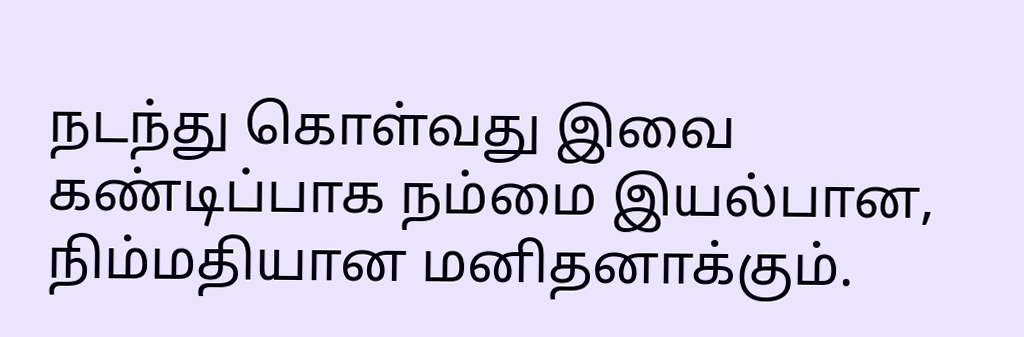நடந்து கொள்வது இவை கண்டிப்பாக நம்மை இயல்பான, நிம்மதியான மனிதனாக்கும்.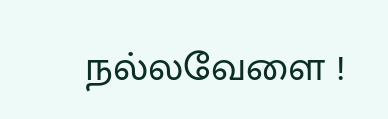நல்லவேளை !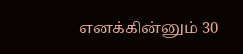எனக்கின்னும் 30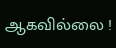ஆகவில்லை !